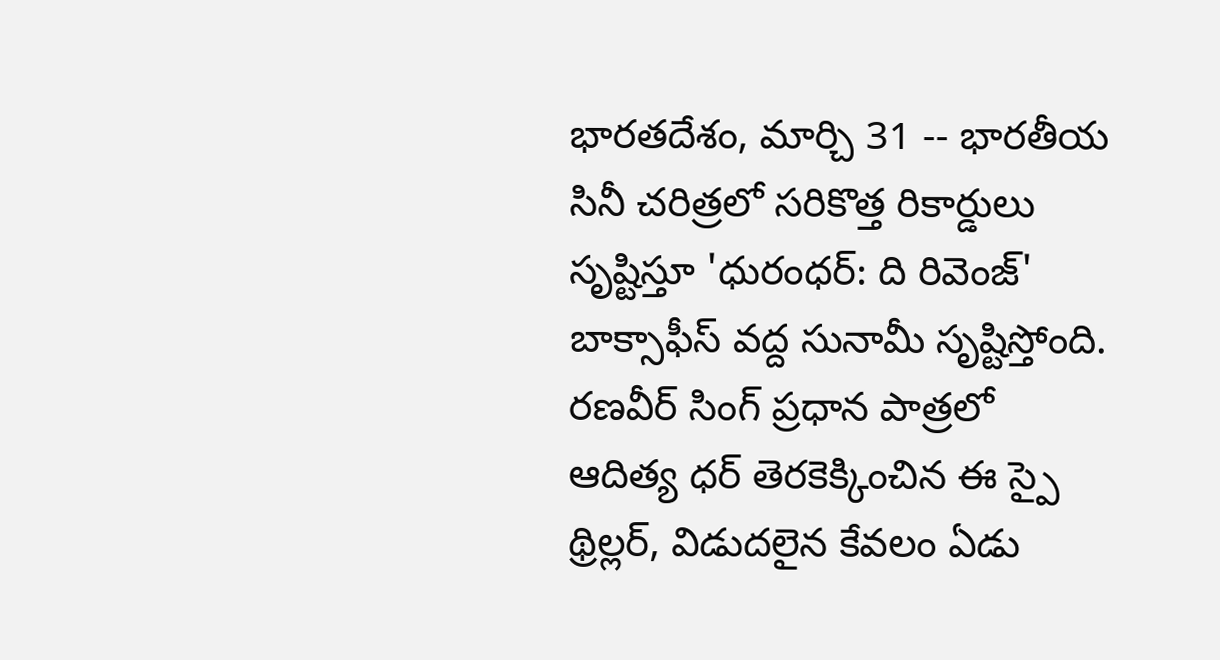భారతదేశం, మార్చి 31 -- భారతీయ సినీ చరిత్రలో సరికొత్త రికార్డులు సృష్టిస్తూ 'ధురంధర్: ది రివెంజ్' బాక్సాఫీస్ వద్ద సునామీ సృష్టిస్తోంది. రణవీర్ సింగ్ ప్రధాన పాత్రలో ఆదిత్య ధర్ తెరకెక్కించిన ఈ స్పై థ్రిల్లర్, విడుదలైన కేవలం ఏడు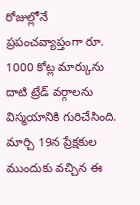రోజుల్లోనే ప్రపంచవ్యాప్తంగా రూ. 1000 కోట్ల మార్కును దాటి ట్రేడ్ వర్గాలను విస్మయానికి గురిచేసింది. మార్చి 19న ప్రేక్షకుల ముందుకు వచ్చిన ఈ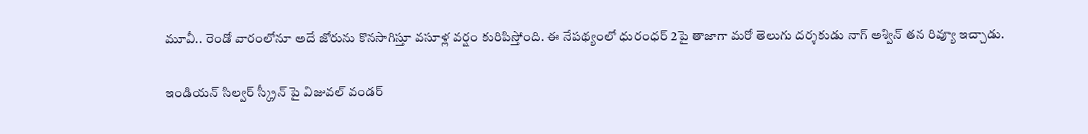మూవీ.. రెండో వారంలోనూ అదే జోరును కొనసాగిస్తూ వసూళ్ల వర్షం కురిపిస్తోంది. ఈ నేపథ్యంలో ధురంధర్ 2పై తాజాగా మరో తెలుగు దర్శకుడు నాగ్ అశ్విన్ తన రివ్యూ ఇచ్చాడు.

ఇండియన్ సిల్వర్ స్క్రీన్ పై విజువల్ వండర్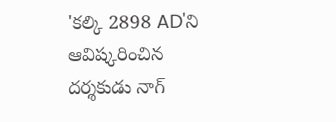'కల్కి 2898 AD'ని ఆవిష్కరించిన దర్శకుడు నాగ్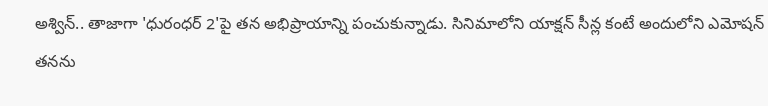అశ్విన్.. తాజాగా 'ధురంధర్ 2'పై తన అభిప్రాయాన్ని పంచుకున్నాడు. సినిమాలోని యాక్షన్ సీన్ల కంటే అందులోని ఎమోషన్ తనను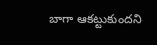బాగా ఆకట్టుకుందని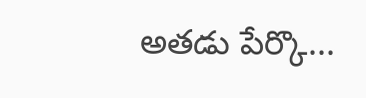అతడు పేర్కొ...